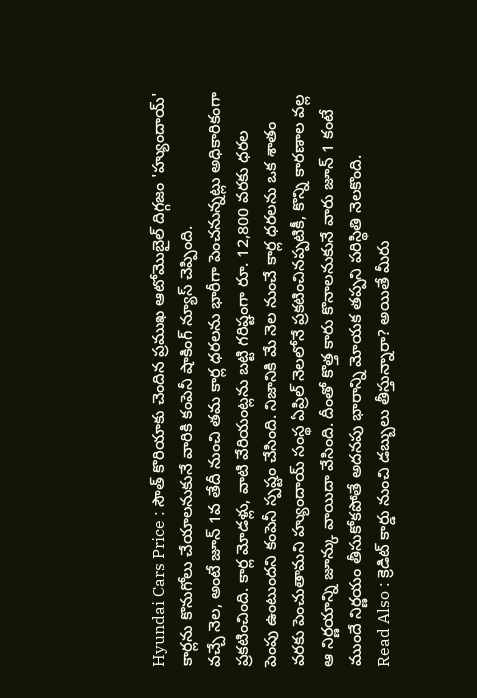Hyundai Cars Price : సౌత్ కొరియాకు చెందిన ప్రముఖ ఆటోమొబైల్ దిగ్గజం 'హ్యుందాయ్' కార్లను కొనుగోలు చేయాలనుకునే వారికి కంపెనీ షాకింగ్ న్యూస్ చెప్పింది.
వచ్చే నెల, అంటే జూన్ 1వ తేదీ నుంచి తమ కార్ల ధరలను భారీగా పెంచనున్నట్లు అధికారికంగా ప్రకటించింది. కార్ల మోడళ్లు, వాటి వేరియంట్లను బట్టి గరిష్టంగా రూ. 12,800 వరకు ధరల పెంపు ఉంటుందని కంపెనీ స్పష్టం చేసింది. నిజానికి మే నెల నుంచే కార్ల ధరలను ఒక శాతం వరకు పెంచుతామని హ్యుందాయ్ సంస్థ ఏప్రిల్ నెలలోనే ప్రకటించినప్పటికీ, కొన్ని కారణాల వల్ల ఆ నిర్ణయాన్ని జూన్కు వాయిదా వేసింది. దీంతో కొత్త కారు కొనాలనుకునే వారు జూన్ 1 కంటే ముందే నిర్ణయం తీసుకోకపోతే అదనపు భారాన్ని మోయక తప్పని పరిస్థితి నెలకొంది.
Read Also : క్రెడిట్ కార్డు నుంచి డబ్బులు తీస్తున్నారా? అయితే మీరు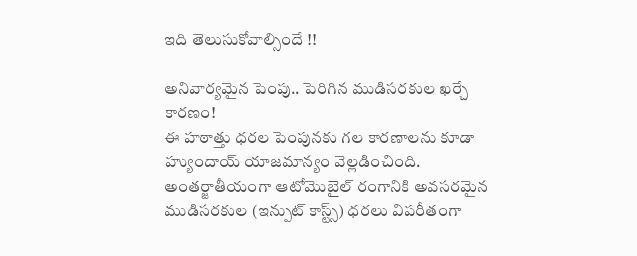ఇది తెలుసుకోవాల్సిందే !!

అనివార్యమైన పెంపు.. పెరిగిన ముడిసరకుల ఖర్చే కారణం!
ఈ హఠాత్తు ధరల పెంపునకు గల కారణాలను కూడా హ్యుందాయ్ యాజమాన్యం వెల్లడించింది. అంతర్జాతీయంగా ఆటోమొబైల్ రంగానికి అవసరమైన ముడిసరకుల (ఇన్పుట్ కాస్ట్స్) ధరలు విపరీతంగా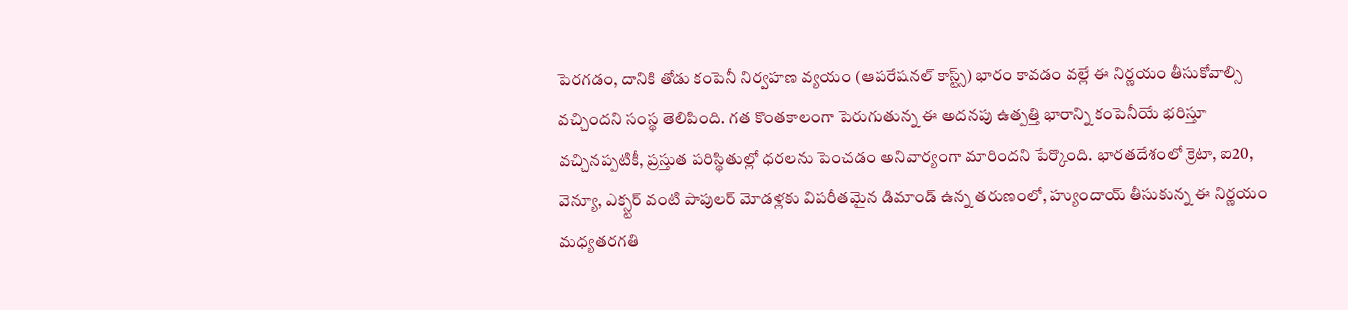పెరగడం, దానికి తోడు కంపెనీ నిర్వహణ వ్యయం (ఆపరేషనల్ కాస్ట్స్) భారం కావడం వల్లే ఈ నిర్ణయం తీసుకోవాల్సి వచ్చిందని సంస్థ తెలిపింది. గత కొంతకాలంగా పెరుగుతున్న ఈ అదనపు ఉత్పత్తి భారాన్ని కంపెనీయే భరిస్తూ వచ్చినప్పటికీ, ప్రస్తుత పరిస్థితుల్లో ధరలను పెంచడం అనివార్యంగా మారిందని పేర్కొంది. భారతదేశంలో క్రెటా, ఐ20, వెన్యూ, ఎక్స్టర్ వంటి పాపులర్ మోడళ్లకు విపరీతమైన డిమాండ్ ఉన్న తరుణంలో, హ్యుందాయ్ తీసుకున్న ఈ నిర్ణయం మధ్యతరగతి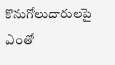కొనుగోలుదారులపై ఎంతో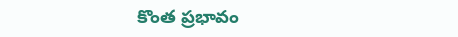కొంత ప్రభావం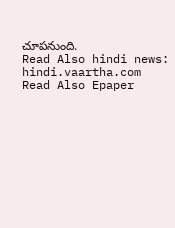చూపనుంది.
Read Also hindi news: hindi.vaartha.com
Read Also Epaper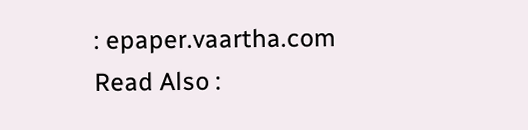: epaper.vaartha.com
Read Also :